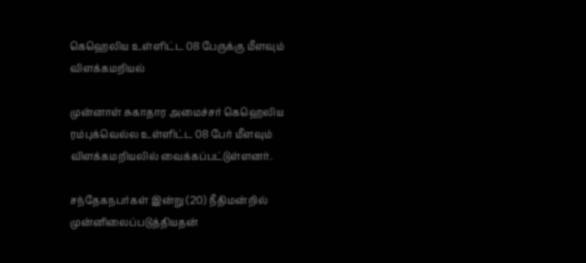கெஹெலிய உள்ளிட்ட 08 பேருக்கு மீளவும் விளக்கமறியல்

முன்னாள் சுகாதார அமைச்சர் கெஹெலிய ரம்புக்வெல்ல உள்ளிட்ட 08 பேர் மீளவும் விளக்கமறியலில் வைக்கப்பட்டுள்ளனர்.

சந்தேகநபர்கள் இன்று (20) நீதிமன்றில் முன்னிலைப்படுத்தியதன்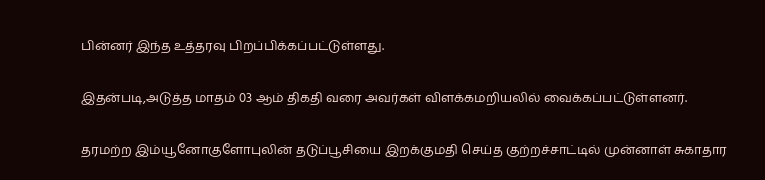பின்னர் இந்த உத்தரவு பிறப்பிக்கப்பட்டுள்ளது.

இதன்படி,அடுத்த மாதம் 03 ஆம் திகதி வரை அவர்கள் விளக்கமறியலில் வைக்கப்பட்டுள்ளனர்.

தரமற்ற இம்யூனோகுளோபுலின் தடுப்பூசியை இறக்குமதி செய்த குற்றச்சாட்டில் முன்னாள் சுகாதார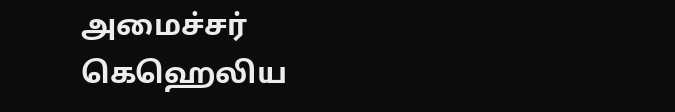அமைச்சர் கெஹெலிய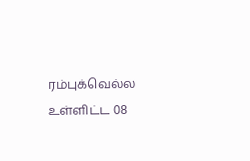ரம்புக்வெல்ல உள்ளிட்ட 08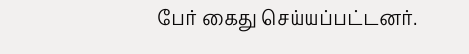பேர் கைது செய்யப்பட்டனர்.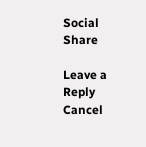Social Share

Leave a Reply Cancel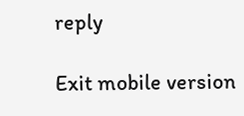reply

Exit mobile version